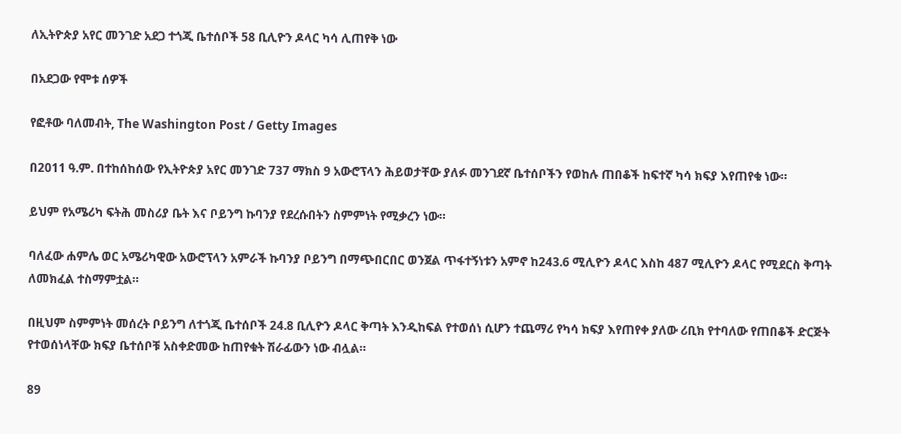ለኢትዮጵያ አየር መንገድ አደጋ ተጎጂ ቤተሰቦች 58 ቢሊዮን ዶላር ካሳ ሊጠየቅ ነው

በአደጋው የሞቱ ሰዎች

የፎቶው ባለመብት, The Washington Post / Getty Images

በ2011 ዓ.ም. በተከሰከሰው የኢትዮጵያ አየር መንገድ 737 ማክስ 9 አውሮፕላን ሕይወታቸው ያለፉ መንገደኛ ቤተሰቦችን የወከሉ ጠበቆች ከፍተኛ ካሳ ክፍያ እየጠየቁ ነው።

ይህም የአሜሪካ ፍትሕ መስሪያ ቤት እና ቦይንግ ኩባንያ የደረሱበትን ስምምነት የሚቃረን ነው።

ባለፈው ሐምሌ ወር አሜሪካዊው አውሮፕላን አምራች ኩባንያ ቦይንግ በማጭበርበር ወንጀል ጥፋተኝነቱን አምኖ ከ243.6 ሚሊዮን ዶላር እስከ 487 ሚሊዮን ዶላር የሚደርስ ቅጣት ለመክፈል ተስማምቷል።

በዚህም ስምምነት መሰረት ቦይንግ ለተጎጂ ቤተሰቦች 24.8 ቢሊዮን ዶላር ቅጣት እንዲከፍል የተወሰነ ሲሆን ተጨማሪ የካሳ ክፍያ እየጠየቀ ያለው ሪቢክ የተባለው የጠበቆች ድርጅት የተወሰነላቸው ክፍያ ቤተሰቦቹ አስቀድመው ከጠየቁት ሽራፊውን ነው ብሏል።

89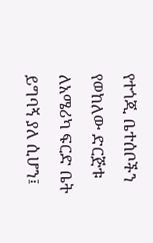የተጎጂ ቤተሰቦችን የወከለው ድርጅቱ ለአሜሪካ ፍርድ ቤት ይግባኝ ያለ ሲሆን፤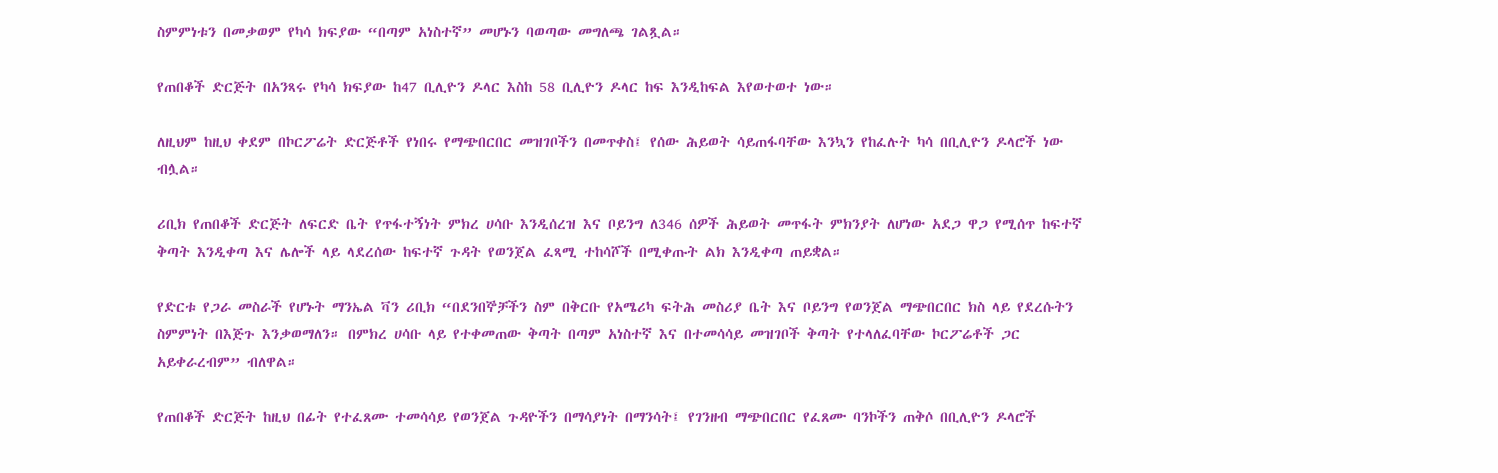ስምምነቱን በመቃወም የካሳ ክፍያው “በጣም አነስተኛ” መሆኑን ባወጣው መግለጫ ገልጿል።

የጠበቆች ድርጅት በአንጻሩ የካሳ ክፍያው ከ47 ቢሊዮን ዶላር እስከ 58 ቢሊዮን ዶላር ከፍ እንዲከፍል እየወተወተ ነው።

ለዚህም ከዚህ ቀደም በኮርፖሬት ድርጅቶች የነበሩ የማጭበርበር መዝገቦችን በመጥቀስ፤ የሰው ሕይወት ሳይጠፋባቸው እንኳን የከፈሉት ካሳ በቢሊዮን ዶላሮች ነው ብሏል።

ሪቢክ የጠበቆች ድርጅት ለፍርድ ቤት የጥፋተኝነት ምክረ ሀሳቡ እንዲሰረዝ እና ቦይንግ ለ346 ሰዎች ሕይወት መጥፋት ምክንያት ለሆነው አደጋ ዋጋ የሚሰጥ ከፍተኛ ቅጣት እንዲቀጣ እና ሌሎች ላይ ላደረሰው ከፍተኛ ጉዳት የወንጀል ፈጻሚ ተከሳሾች በሚቀጡት ልክ እንዲቀጣ ጠይቋል።

የድርቱ የጋራ መስራች የሆኑት ማንኤል ቫን ሪቢክ “በደንበኞቻችን ስም በቅርቡ የአሜሪካ ፍትሕ መስሪያ ቤት እና ቦይንግ የወንጀል ማጭበርበር ክስ ላይ የደረሱትን ስምምነት በእጅጉ እንቃወማለን። በምክረ ሀሳቡ ላይ የተቀመጠው ቅጣት በጣም አነስተኛ እና በተመሳሳይ መዝገቦች ቅጣት የተላለፈባቸው ኮርፖሬቶች ጋር አይቀራረብም” ብለዋል።

የጠበቆች ድርጅት ከዚህ በፊት የተፈጸሙ ተመሳሳይ የወንጀል ጉዳዮችን በማሳያነት በማንሳት፤ የገንዘብ ማጭበርበር የፈጸሙ ባንኮችን ጠቅሶ በቢሊዮን ዶላሮች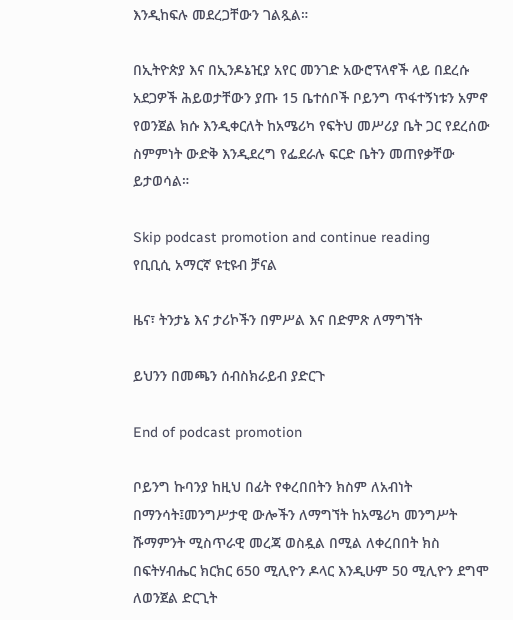እንዲከፍሉ መደረጋቸውን ገልጿል።

በኢትዮጵያ እና በኢንዶኔዢያ አየር መንገድ አውሮፕላኖች ላይ በደረሱ አደጋዎች ሕይወታቸውን ያጡ 15 ቤተሰቦች ቦይንግ ጥፋተኝነቱን አምኖ የወንጀል ክሱ እንዲቀርለት ከአሜሪካ የፍትህ መሥሪያ ቤት ጋር የደረሰው ስምምነት ውድቅ እንዲደረግ የፌደራሉ ፍርድ ቤትን መጠየቃቸው ይታወሳል።

Skip podcast promotion and continue reading
የቢቢሲ አማርኛ ዩቲዩብ ቻናል

ዜና፣ ትንታኔ እና ታሪኮችን በምሥል እና በድምጽ ለማግኘት

ይህንን በመጫን ሰብስክራይብ ያድርጉ

End of podcast promotion

ቦይንግ ኩባንያ ከዚህ በፊት የቀረበበትን ክስም ለአብነት በማንሳት፤መንግሥታዊ ውሎችን ለማግኘት ከአሜሪካ መንግሥት ሹማምንት ሚስጥራዊ መረጃ ወስዷል በሚል ለቀረበበት ክስ በፍትሃብሔር ክርክር 650 ሚሊዮን ዶላር እንዲሁም 50 ሚሊዮን ደግሞ ለወንጀል ድርጊት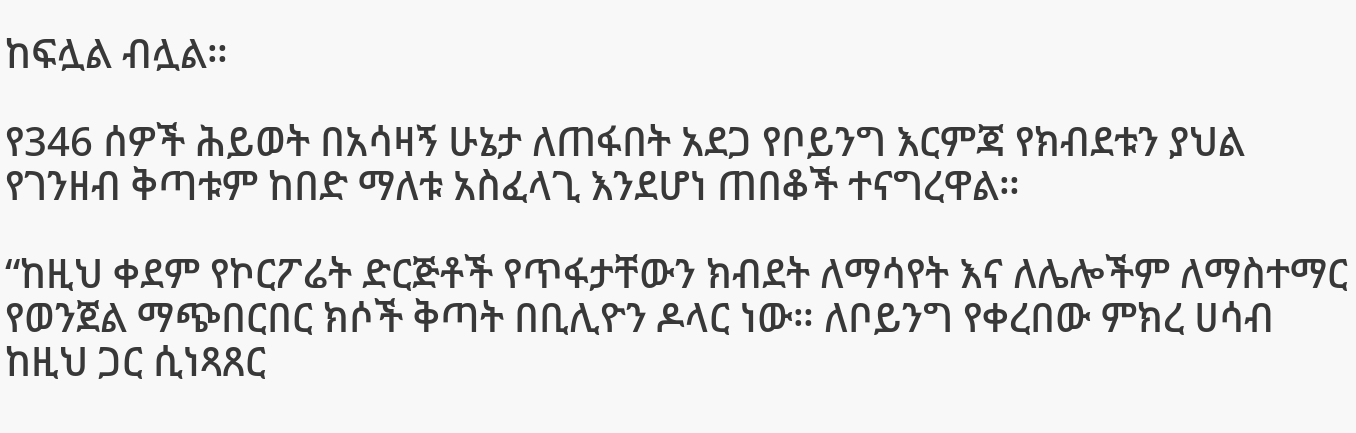ከፍሏል ብሏል።

የ346 ሰዎች ሕይወት በአሳዛኝ ሁኔታ ለጠፋበት አደጋ የቦይንግ እርምጃ የክብደቱን ያህል የገንዘብ ቅጣቱም ከበድ ማለቱ አስፈላጊ እንደሆነ ጠበቆች ተናግረዋል።

“ከዚህ ቀደም የኮርፖሬት ድርጅቶች የጥፋታቸውን ክብደት ለማሳየት እና ለሌሎችም ለማስተማር የወንጀል ማጭበርበር ክሶች ቅጣት በቢሊዮን ዶላር ነው። ለቦይንግ የቀረበው ምክረ ሀሳብ ከዚህ ጋር ሲነጻጸር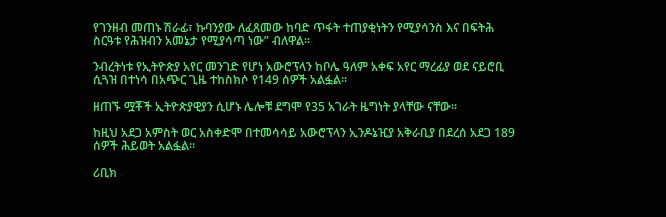የገንዘብ መጠኑ ሽራፊ፣ ኩባንያው ለፈጸመው ከባድ ጥፋት ተጠያቂነትን የሚያሳንስ እና በፍትሕ ስርዓቱ የሕዝብን አመኔታ የሚያሳጣ ነው” ብለዋል።

ንብረትነቱ የኢትዮጵያ አየር መንገድ የሆነ አውሮፕላን ከቦሌ ዓለም አቀፍ አየር ማረፊያ ወደ ናይሮቢ ሲጓዝ በተነሳ በአጭር ጊዜ ተከስክሶ የ149 ሰዎች አልፏል።

ዘጠኙ ሟቾች ኢትዮጵያዊያን ሲሆኑ ሌሎቹ ደግሞ የ35 አገራት ዜግነት ያላቸው ናቸው።

ከዚህ አደጋ አምስት ወር አስቀድሞ በተመሳሳይ አውሮፕላን ኢንዶኔዢያ አቅራቢያ በደረሰ አደጋ 189 ሰዎች ሕይወት አልፏል።

ሪቢክ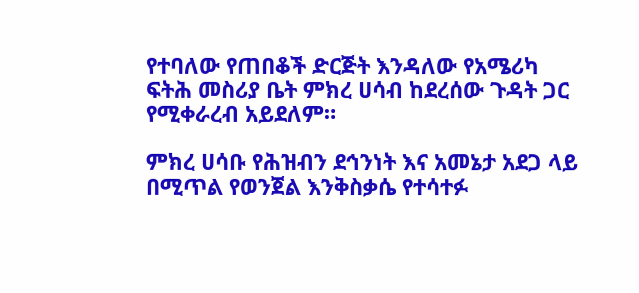የተባለው የጠበቆች ድርጅት እንዳለው የአሜሪካ ፍትሕ መስሪያ ቤት ምክረ ሀሳብ ከደረሰው ጉዳት ጋር የሚቀራረብ አይደለም።

ምክረ ሀሳቡ የሕዝብን ደኅንነት እና አመኔታ አደጋ ላይ በሚጥል የወንጀል እንቅስቃሴ የተሳተፉ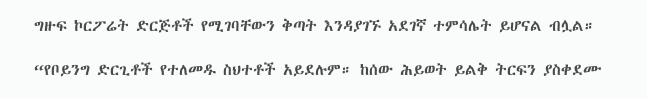ግዙፍ ኮርፖሬት ድርጅቶች የሚገባቸውን ቅጣት እንዳያገኙ አደገኛ ተምሳሌት ይሆናል ብሏል።

“የቦይንግ ድርጊቶች የተለመዱ ስህተቶች አይደሉም። ከሰው ሕይወት ይልቅ ትርፍን ያስቀደሙ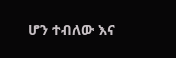ሆን ተብለው እና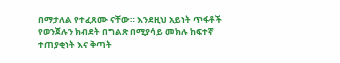በማታለል የተፈጸሙ ናቸው። እንደዚህ አይነት ጥፋቶች የወንጀሉን ክብደት በግልጽ በሚያሳይ መክሉ ከፍተኛ ተጠያቂነት እና ቅጣት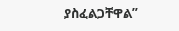ያስፈልጋቸዋል”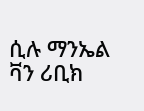ሲሉ ማንኤል ቫን ሪቢክ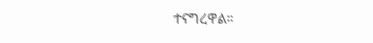ተናግረዋል።